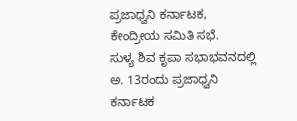ಪ್ರಜಾಧ್ವನಿ ಕರ್ನಾಟಕ, ಕೇಂದ್ರೀಯ ಸಮಿತಿ ಸಭೆ.
ಸುಳ್ಯ ಶಿವ ಕೃಪಾ ಸಭಾಭವನದಲ್ಲಿ ಅ. 13ರಂದು ಪ್ರಜಾಧ್ವನಿ ಕರ್ನಾಟಕ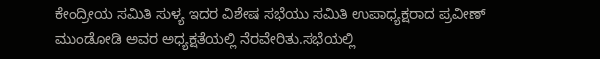ಕೇಂದ್ರೀಯ ಸಮಿತಿ ಸುಳ್ಯ ಇದರ ವಿಶೇಷ ಸಭೆಯು ಸಮಿತಿ ಉಪಾಧ್ಯಕ್ಷರಾದ ಪ್ರವೀಣ್ ಮುಂಡೋಡಿ ಅವರ ಅಧ್ಯಕ್ಷತೆಯಲ್ಲಿ ನೆರವೇರಿತು.ಸಭೆಯಲ್ಲಿ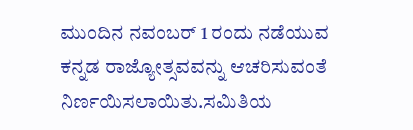ಮುಂದಿನ ನವಂಬರ್ 1 ರಂದು ನಡೆಯುವ ಕನ್ನಡ ರಾಜ್ಯೋತ್ಸವವನ್ನು ಆಚರಿಸುವಂತೆ ನಿರ್ಣಯಿಸಲಾಯಿತು.ಸಮಿತಿಯ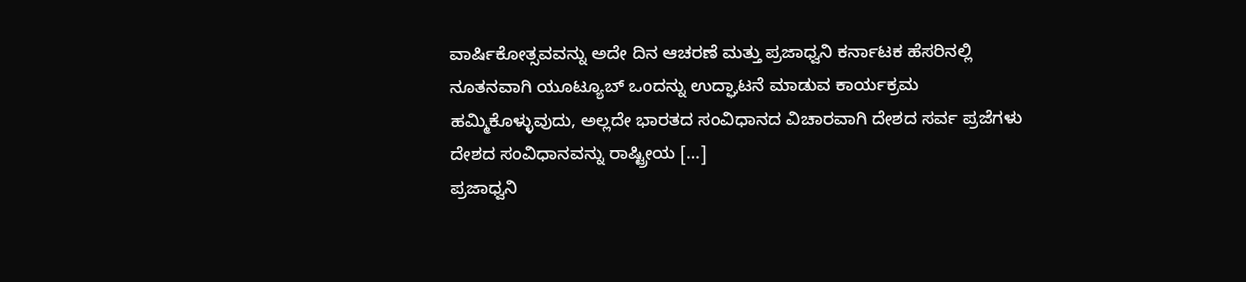ವಾರ್ಷಿಕೋತ್ಸವವನ್ನು ಅದೇ ದಿನ ಆಚರಣೆ ಮತ್ತು ಪ್ರಜಾಧ್ವನಿ ಕರ್ನಾಟಕ ಹೆಸರಿನಲ್ಲಿ ನೂತನವಾಗಿ ಯೂಟ್ಯೂಬ್ ಒಂದನ್ನು ಉದ್ಘಾಟನೆ ಮಾಡುವ ಕಾರ್ಯಕ್ರಮ ಹಮ್ಮಿಕೊಳ್ಳುವುದು, ಅಲ್ಲದೇ ಭಾರತದ ಸಂವಿಧಾನದ ವಿಚಾರವಾಗಿ ದೇಶದ ಸರ್ವ ಪ್ರಜೆಗಳು ದೇಶದ ಸಂವಿಧಾನವನ್ನು ರಾಷ್ಟ್ರೀಯ […]
ಪ್ರಜಾಧ್ವನಿ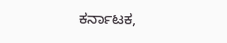ಕರ್ನಾಟಕ,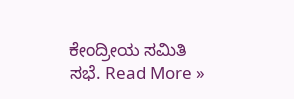ಕೇಂದ್ರೀಯ ಸಮಿತಿ ಸಭೆ. Read More »